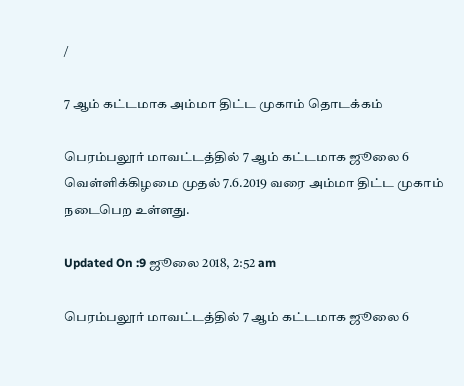/

7 ஆம் கட்டமாக அம்மா திட்ட முகாம் தொடக்கம்

பெரம்பலூர் மாவட்டத்தில் 7 ஆம் கட்டமாக ஜூலை 6 வெள்ளிக்கிழமை முதல் 7.6.2019 வரை அம்மா திட்ட முகாம் நடைபெற உள்ளது.

Updated On :9 ஜூலை 2018, 2:52 am

பெரம்பலூர் மாவட்டத்தில் 7 ஆம் கட்டமாக ஜூலை 6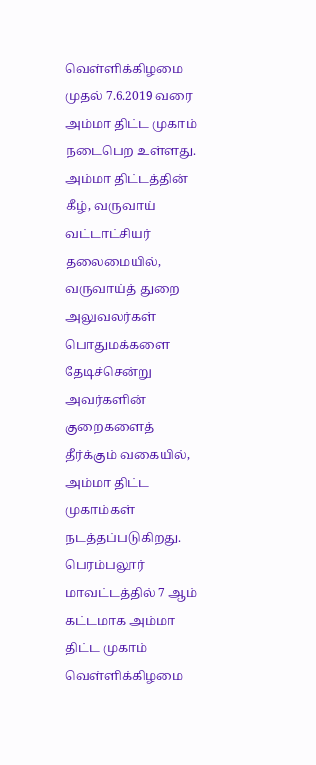வெள்ளிக்கிழமை முதல் 7.6.2019 வரை அம்மா திட்ட முகாம் நடைபெற உள்ளது.
அம்மா திட்டத்தின் கீழ், வருவாய் வட்டாட்சியர் தலைமையில், வருவாய்த் துறை அலுவலர்கள் பொதுமக்களை தேடிச்சென்று அவர்களின் குறைகளைத் தீர்க்கும் வகையில், அம்மா திட்ட முகாம்கள் நடத்தப்படுகிறது. பெரம்பலூர் மாவட்டத்தில் 7 ஆம் கட்டமாக அம்மா திட்ட முகாம் வெள்ளிக்கிழமை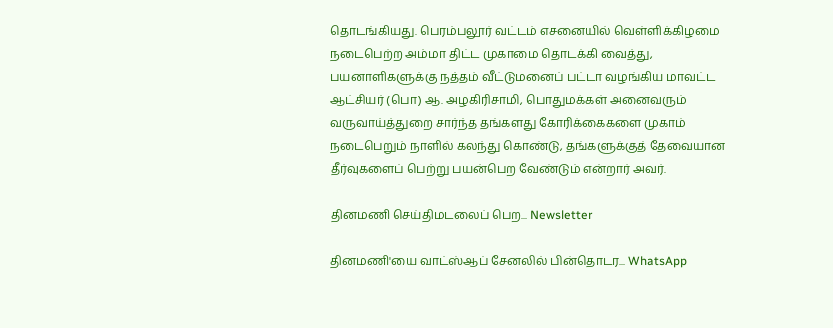தொடங்கியது. பெரம்பலூர் வட்டம் எசனையில் வெள்ளிக்கிழமை நடைபெற்ற அம்மா திட்ட முகாமை தொடக்கி வைத்து, பயனாளிகளுக்கு நத்தம் வீட்டுமனைப் பட்டா வழங்கிய மாவட்ட ஆட்சியர் (பொ) ஆ. அழகிரிசாமி, பொதுமக்கள் அனைவரும் வருவாய்த்துறை சார்ந்த தங்களது கோரிக்கைகளை முகாம் நடைபெறும் நாளில் கலந்து கொண்டு, தங்களுக்குத் தேவையான தீர்வுகளைப் பெற்று பயன்பெற வேண்டும் என்றார் அவர்.

தினமணி செய்திமடலைப் பெற... Newsletter

தினமணி'யை வாட்ஸ்ஆப் சேனலில் பின்தொடர... WhatsApp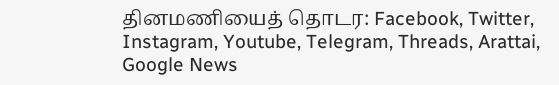தினமணியைத் தொடர: Facebook, Twitter, Instagram, Youtube, Telegram, Threads, Arattai, Google News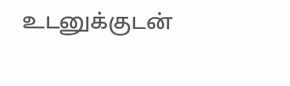உடனுக்குடன்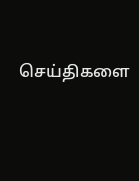செய்திகளை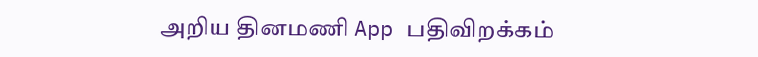அறிய தினமணி App பதிவிறக்கம்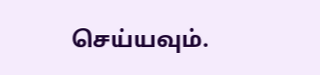செய்யவும்.